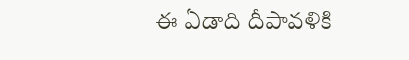ఈ ఏడాది దీపావళికి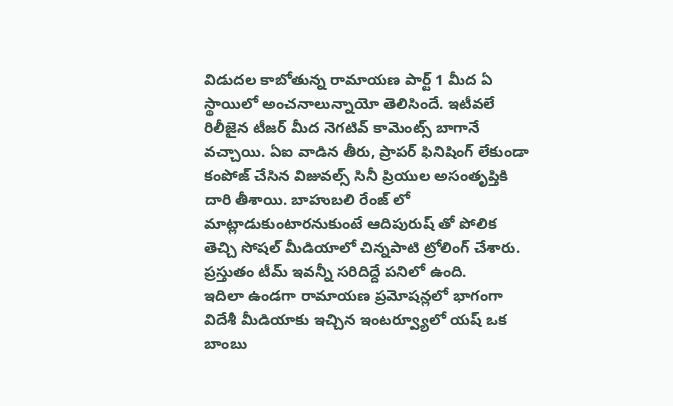విడుదల కాబోతున్న రామాయణ పార్ట్ 1 మీద ఏ స్థాయిలో అంచనాలున్నాయో తెలిసిందే. ఇటీవలే రిలీజైన టీజర్ మీద నెగటివ్ కామెంట్స్ బాగానే వచ్చాయి. ఏఐ వాడిన తీరు, ప్రాపర్ ఫినిషింగ్ లేకుండా కంపోజ్ చేసిన విజువల్స్ సినీ ప్రియుల అసంతృప్తికి దారి తీశాయి. బాహుబలి రేంజ్ లో మాట్లాడుకుంటారనుకుంటే ఆదిపురుష్ తో పోలిక తెచ్చి సోషల్ మీడియాలో చిన్నపాటి ట్రోలింగ్ చేశారు. ప్రస్తుతం టీమ్ ఇవన్నీ సరిదిద్దే పనిలో ఉంది.
ఇదిలా ఉండగా రామాయణ ప్రమోషన్లలో భాగంగా విదేశీ మీడియాకు ఇచ్చిన ఇంటర్వ్యూలో యష్ ఒక బాంబు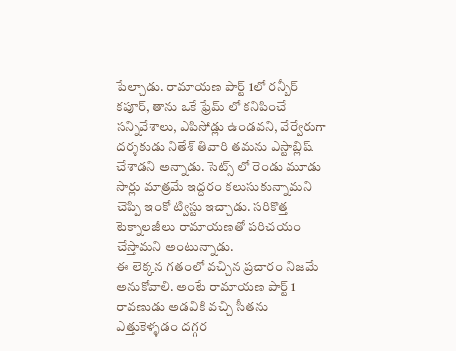పేల్చాడు. రామాయణ పార్ట్ 1లో రన్బీర్ కపూర్, తాను ఒకే ఫ్రేమ్ లో కనిపించే సన్నివేశాలు, ఎపిసోడ్లు ఉండవని, వేర్వేరుగా దర్శకుడు నితేశ్ తివారి తమను ఎస్టాబ్లిష్ చేశాడని అన్నాడు. సెట్స్ లో రెండు మూడు సార్లు మాత్రమే ఇద్దరం కలుసుకున్నామని చెప్పి ఇంకో ట్విస్టు ఇచ్చాడు. సరికొత్త టెక్నాలజీలు రామాయణతో పరిచయం చేస్తామని అంటున్నాడు.
ఈ లెక్కన గతంలో వచ్చిన ప్రచారం నిజమే అనుకోవాలి. అంటే రామాయణ పార్ట్ 1 రావణుడు అడవికి వచ్చి సీతను ఎత్తుకెళ్ళడం దగ్గర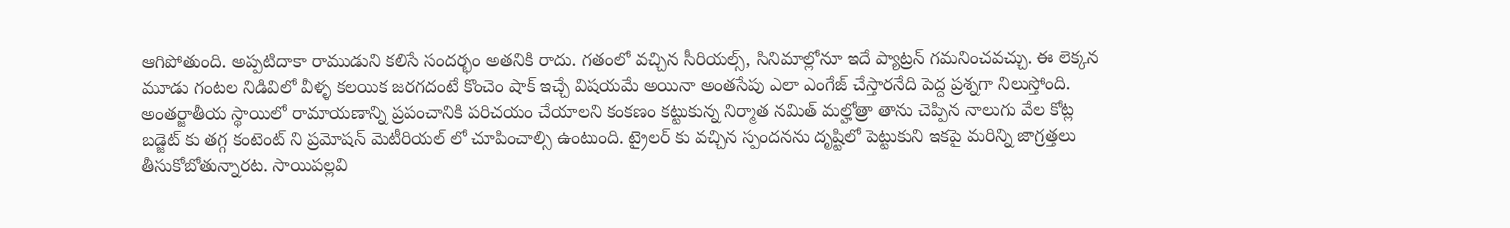ఆగిపోతుంది. అప్పటిదాకా రాముడుని కలిసే సందర్భం అతనికి రాదు. గతంలో వచ్చిన సీరియల్స్, సినిమాల్లోనూ ఇదే ప్యాట్రన్ గమనించవచ్చు. ఈ లెక్కన మూడు గంటల నిడివిలో వీళ్ళ కలయిక జరగదంటే కొంచెం షాక్ ఇచ్చే విషయమే అయినా అంతసేపు ఎలా ఎంగేజ్ చేస్తారనేది పెద్ద ప్రశ్నగా నిలుస్తోంది.
అంతర్జాతీయ స్థాయిలో రామాయణాన్ని ప్రపంచానికి పరిచయం చేయాలని కంకణం కట్టుకున్న నిర్మాత నమిత్ మల్హోత్రా తాను చెప్పిన నాలుగు వేల కోట్ల బడ్జెట్ కు తగ్గ కంటెంట్ ని ప్రమోషన్ మెటీరియల్ లో చూపించాల్సి ఉంటుంది. ట్రైలర్ కు వచ్చిన స్పందనను దృష్టిలో పెట్టుకుని ఇకపై మరిన్ని జాగ్రత్తలు తీసుకోబోతున్నారట. సాయిపల్లవి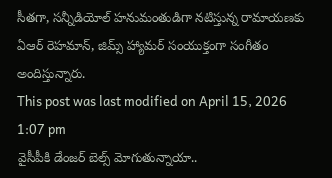సీతగా, సన్నీడియోల్ హనుమంతుడిగా నటిస్తున్న రామాయణకు ఏఆర్ రెహమాన్, జిమ్స్ హ్యామర్ సంయుక్తంగా సంగీతం అందిస్తున్నారు.
This post was last modified on April 15, 2026 1:07 pm
వైసీపీకి డేంజర్ బెల్స్ మోగుతున్నాయా..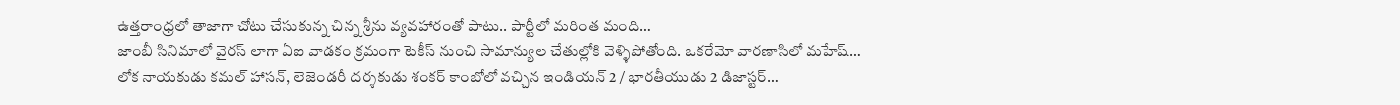ఉత్తరాంధ్రలో తాజాగా చోటు చేసుకున్న చిన్న శ్రీను వ్యవహారంతో పాటు.. పార్టీలో మరింత మంది…
జాంబీ సినిమాలో వైరస్ లాగా ఏఐ వాడకం క్రమంగా టెకీస్ నుంచి సామాన్యుల చేతుల్లోకి వెళ్ళిపోతోంది. ఒకరేమో వారణాసిలో మహేష్…
లోక నాయకుడు కమల్ హాసన్, లెజెండరీ దర్శకుడు శంకర్ కాంబోలో వచ్చిన ఇండియన్ 2 / భారతీయుడు 2 డిజాస్టర్…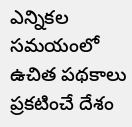ఎన్నికల సమయంలో ఉచిత పథకాలు ప్రకటించే దేశం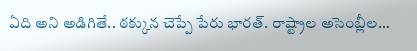ఏది అని అడిగితే.. ఠక్కున చెప్పే పేరు భారత్. రాష్ట్రాల అసెంబ్లీల…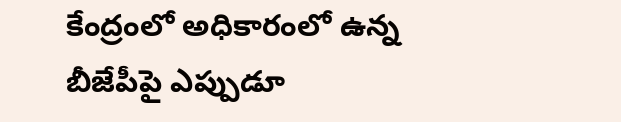కేంద్రంలో అధికారంలో ఉన్న బీజేపీపై ఎప్పుడూ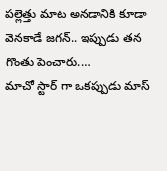పల్లెత్తు మాట అనడానికి కూడా వెనకాడే జగన్.. ఇప్పుడు తన గొంతు పెంచారు.…
మాచో స్టార్ గా ఒకప్పుడు మాస్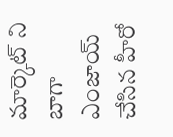మార్కెట్ ని బాగా ఎంజాయ్ చేసిన హీరో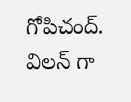గోపిచంద్. విలన్ గా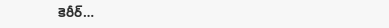కెరీర్…